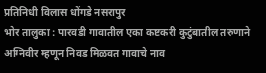प्रतिनिधी विलास धोंगडे नसरापुर
भोर तालुका : पारवडी गावातील एका कष्टकरी कुटुंबातील तरुणाने अग्निवीर म्हणून निवड मिळवत गावाचे नाव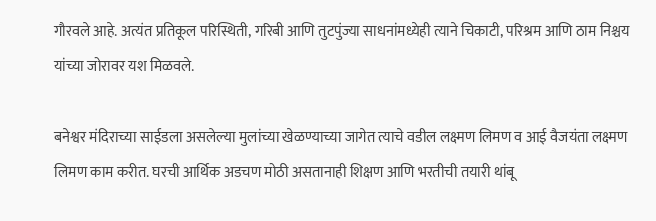गौरवले आहे. अत्यंत प्रतिकूल परिस्थिती, गरिबी आणि तुटपुंज्या साधनांमध्येही त्याने चिकाटी, परिश्रम आणि ठाम निश्चय यांच्या जोरावर यश मिळवले.

बनेश्वर मंदिराच्या साईडला असलेल्या मुलांच्या खेळण्याच्या जागेत त्याचे वडील लक्ष्मण लिमण व आई वैजयंता लक्ष्मण लिमण काम करीत. घरची आर्थिक अडचण मोठी असतानाही शिक्षण आणि भरतीची तयारी थांबू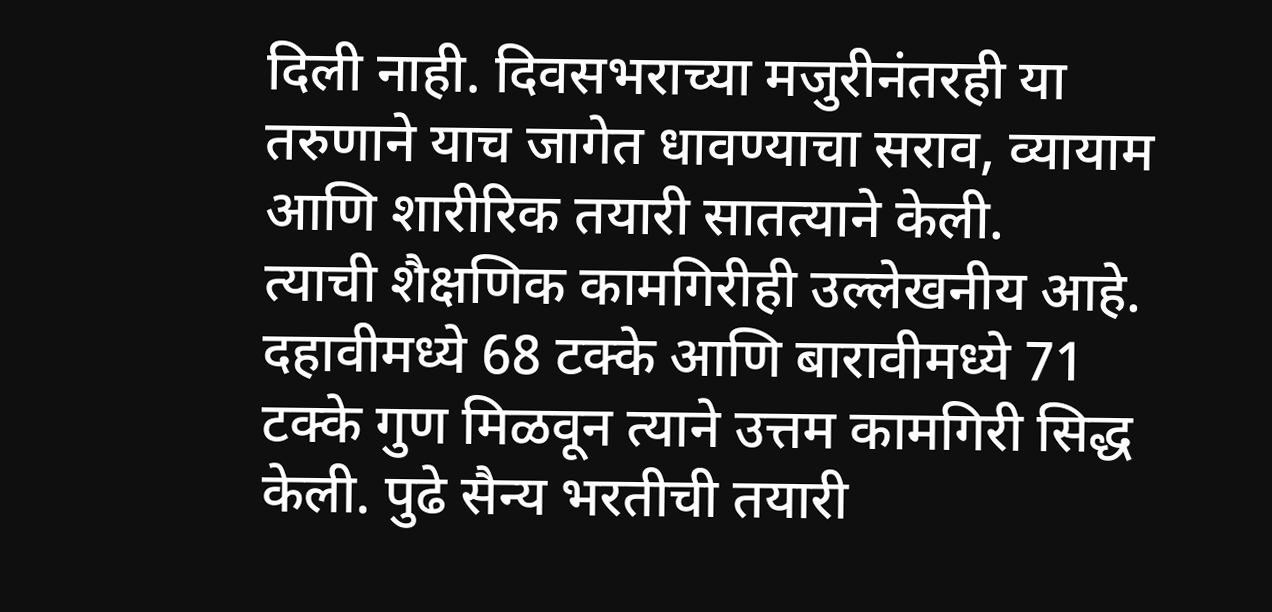दिली नाही. दिवसभराच्या मजुरीनंतरही या तरुणाने याच जागेत धावण्याचा सराव, व्यायाम आणि शारीरिक तयारी सातत्याने केली.
त्याची शैक्षणिक कामगिरीही उल्लेखनीय आहे. दहावीमध्ये 68 टक्के आणि बारावीमध्ये 71 टक्के गुण मिळवून त्याने उत्तम कामगिरी सिद्ध केली. पुढे सैन्य भरतीची तयारी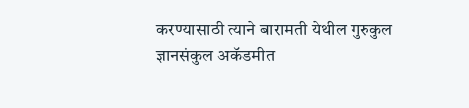करण्यासाठी त्याने बारामती येथील गुरुकुल ज्ञानसंकुल अकॅडमीत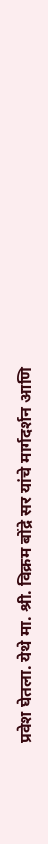प्रवेश घेतला. येथे मा. श्री. विक्रम बोंद्रे सर यांचे मार्गदर्शन आणि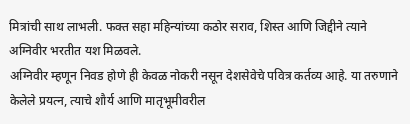मित्रांची साथ लाभली. फक्त सहा महिन्यांच्या कठोर सराव, शिस्त आणि जिद्दीने त्याने अग्निवीर भरतीत यश मिळवले.
अग्निवीर म्हणून निवड होणे ही केवळ नोकरी नसून देशसेवेचे पवित्र कर्तव्य आहे. या तरुणाने केलेले प्रयत्न, त्याचे शौर्य आणि मातृभूमीवरील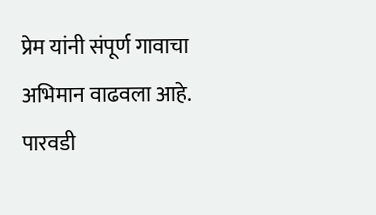प्रेम यांनी संपूर्ण गावाचा अभिमान वाढवला आहे.
पारवडी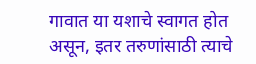गावात या यशाचे स्वागत होत असून, इतर तरुणांसाठी त्याचे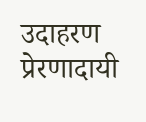उदाहरण प्रेरणादायी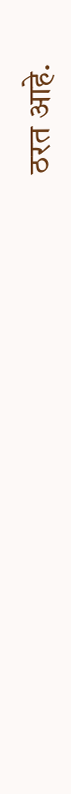ठरत आहे.